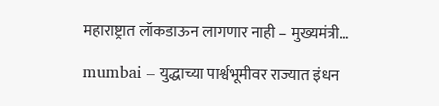महाराष्ट्रात लॉकडाऊन लागणार नाही – मुख्यमंत्री…

mumbai – युद्धाच्या पार्श्वभूमीवर राज्यात इंधन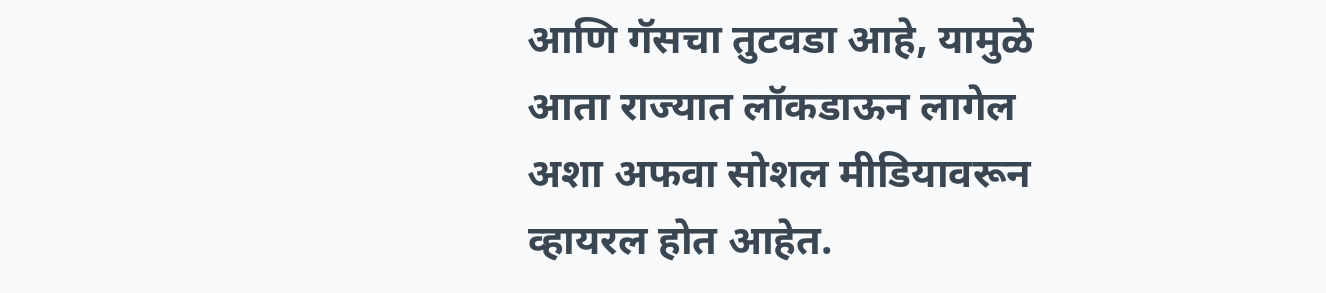आणि गॅसचा तुटवडा आहे, यामुळे आता राज्यात लॉकडाऊन लागेल अशा अफवा सोशल मीडियावरून व्हायरल होत आहेत.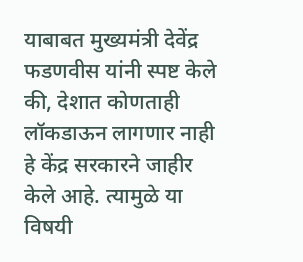याबाबत मुख्यमंत्री देवेंद्र फडणवीस यांनी स्पष्ट केले की, देशात कोणताही लॉकडाऊन लागणार नाही हे केंद्र सरकारने जाहीर केले आहे. त्यामुळे या विषयी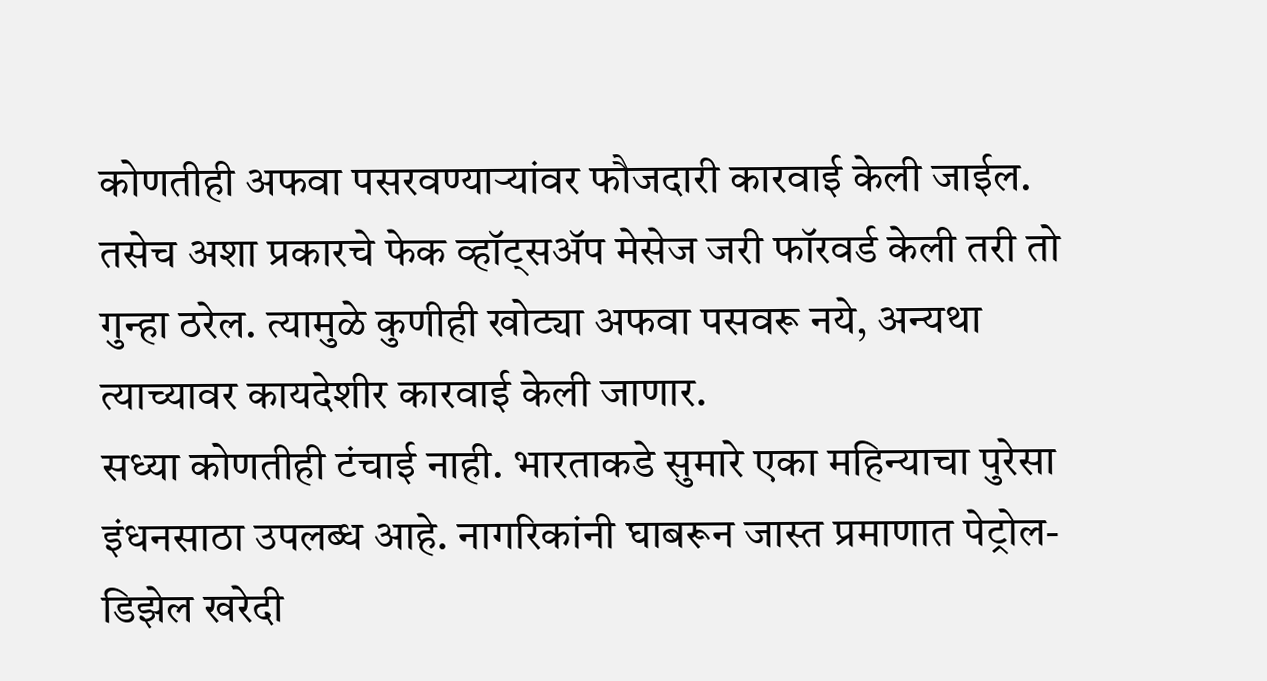कोणतीही अफवा पसरवण्याऱ्यांवर फौजदारी कारवाई केली जाईल.
तसेच अशा प्रकारचे फेक व्हॉट्सॲप मेसेज जरी फॉरवर्ड केली तरी तो गुन्हा ठरेल. त्यामुळे कुणीही खोट्या अफवा पसवरू नये, अन्यथा त्याच्यावर कायदेशीर कारवाई केली जाणार.
सध्या कोणतीही टंचाई नाही. भारताकडे सुमारे एका महिन्याचा पुरेसा इंधनसाठा उपलब्ध आहे. नागरिकांनी घाबरून जास्त प्रमाणात पेट्रोल-डिझेल खरेदी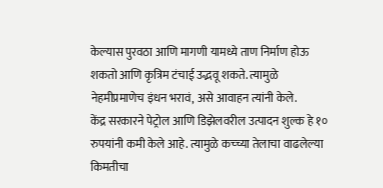केल्यास पुरवठा आणि मागणी यामध्ये ताण निर्माण होऊ शकतो आणि कृत्रिम टंचाई उद्भवू शकते. त्यामुळे नेहमीप्रमाणेच इंधन भरावं, असे आवाहन त्यांनी केले.
केंद्र सरकारने पेट्रोल आणि डिझेलवरील उत्पादन शुल्क हे १० रुपयांनी कमी केले आहे. त्यामुळे कच्च्या तेलाचा वाढलेल्या किमतीचा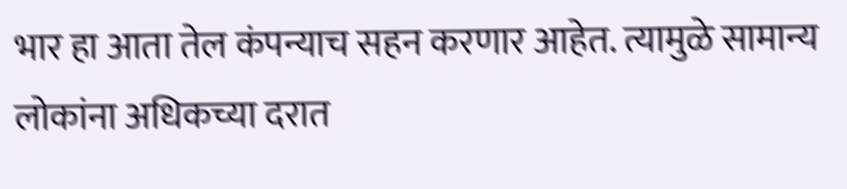भार हा आता तेल कंपन्याच सहन करणार आहेत. त्यामुळे सामान्य लोकांना अधिकच्या दरात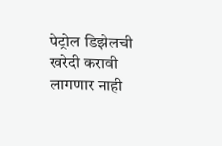पेट्रोल डिझेलची खरेदी करावी लागणार नाही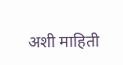अशी माहिती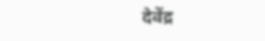देवेंद्र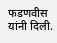फडणवीस यांनी दिली.